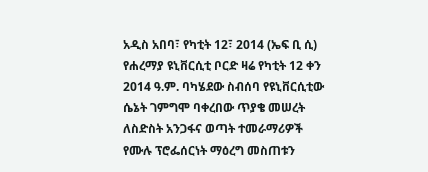አዲስ አበባ፣ የካቲት 12፣ 2014 (ኤፍ ቢ ሲ) የሐረማያ ዩኒቨርሲቲ ቦርድ ዛሬ የካቲት 12 ቀን 2014 ዓ.ም. ባካሄደው ስብሰባ የዩኒቨርሲቲው ሴኔት ገምግሞ ባቀረበው ጥያቄ መሠረት ለስድስት አንጋፋና ወጣት ተመራማሪዎች የሙሉ ፕሮፌሰርነት ማዕረግ መስጠቱን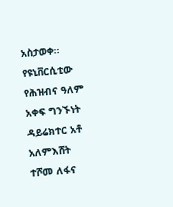አስታወቀ፡፡
የዩኒቨርሲቲው የሕዝብና ዓለም አቀፍ ግንኙነት ዳይሬክተር አቶ አለምእሸት ተሾመ ለፋና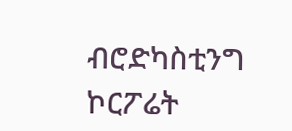ብሮድካስቲንግ ኮርፖሬት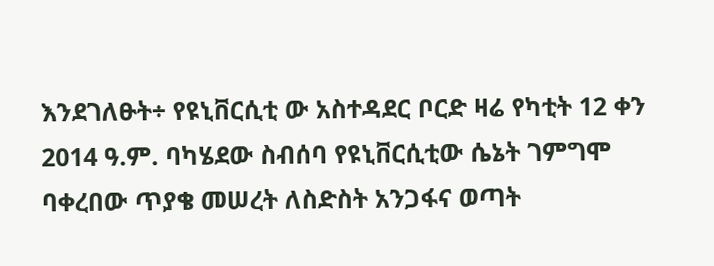እንደገለፁት÷ የዩኒቨርሲቲ ው አስተዳደር ቦርድ ዛሬ የካቲት 12 ቀን 2014 ዓ.ም. ባካሄደው ስብሰባ የዩኒቨርሲቲው ሴኔት ገምግሞ ባቀረበው ጥያቄ መሠረት ለስድስት አንጋፋና ወጣት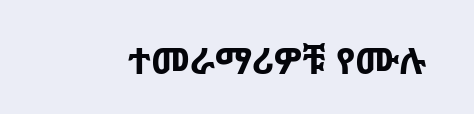ተመራማሪዎቹ የሙሉ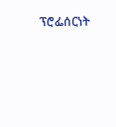ፕሮፌሰርነት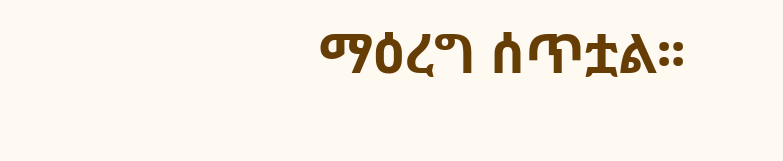ማዕረግ ሰጥቷል፡፡